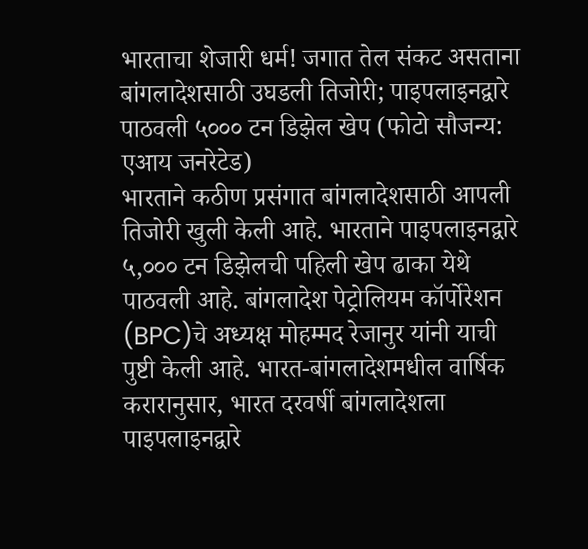भारताचा शेजारी धर्म! जगात तेल संकट असताना बांगलादेशसाठी उघडली तिजोरी; पाइपलाइनद्वारे पाठवली ५००० टन डिझेल खेप (फोटो सौजन्य: एआय जनरेटेड)
भारताने कठीण प्रसंगात बांगलादेशसाठी आपली तिजोरी खुली केली आहे. भारताने पाइपलाइनद्वारे ५,००० टन डिझेलची पहिली खेप ढाका येथे पाठवली आहे. बांगलादेश पेट्रोलियम कॉर्पोरेशन (BPC)चे अध्यक्ष मोहम्मद रेजानुर यांनी याची पुष्टी केली आहे. भारत-बांगलादेशमधील वार्षिक करारानुसार, भारत दरवर्षी बांगलादेशला पाइपलाइनद्वारे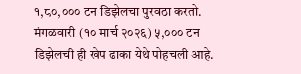१,८०,००० टन डिझेलचा पुरवठा करतो. मंगळवारी (१० मार्च २०२६) ५,००० टन डिझेलची ही खेप ढाका येथे पोहचली आहे.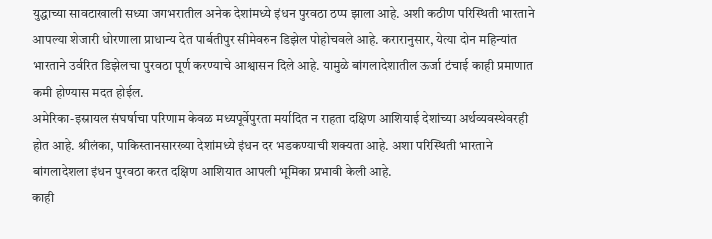युद्धाच्या सावटाखाली सध्या जगभरातील अनेक देशांमध्ये इंधन पुरवठा ठप्प झाला आहे. अशी कठीण परिस्थिती भारताने आपल्या शेजारी धोरणाला प्राधान्य देत पार्बतीपुर सीमेवरुन डिझेल पोहोचवले आहे. करारानुसार, येत्या दोन महिन्यांत भारताने उर्वरित डिझेलचा पुरवठा पूर्ण करण्याचे आश्वासन दिले आहे. यामुळे बांगलादेशातील ऊर्जा टंचाई काही प्रमाणात कमी होण्यास मदत होईल.
अमेरिका-इस्रायल संघर्षाचा परिणाम केवळ मध्यपूर्वेपुरता मर्यादित न राहता दक्षिण आशियाई देशांच्या अर्थव्यवस्थेवरही होत आहे. श्रीलंका, पाकिस्तानसारख्या देशांमध्ये इंधन दर भडकण्याची शक्यता आहे. अशा परिस्थिती भारताने बांगलादेशला इंधन पुरवठा करत दक्षिण आशियात आपली भूमिका प्रभावी केली आहे.
काही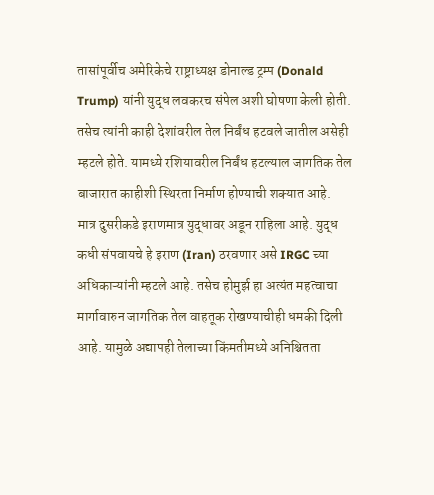तासांपूर्वीच अमेरिकेचे राष्ट्राध्यक्ष डोनाल्ड ट्रम्प (Donald Trump) यांनी युद्ध लवकरच संपेल अशी घोषणा केली होती. तसेच त्यांनी काही देशांवरील तेल निर्बंध हटवले जातील असेही म्हटले होते. यामध्ये रशियावरील निर्बंध हटल्याल जागतिक तेल बाजारात काहीशी स्थिरता निर्माण होण्याची शक्यात आहे.
मात्र दुसरीकडे इराणमात्र युद्धावर अडून राहिला आहे. युद्ध कधी संपवायचे हे इराण (Iran) ठरवणार असे IRGC च्या अधिकाऱ्यांनी म्हटले आहे. तसेच होमुर्झ हा अत्यंत महत्वाचा मार्गावारुन जागतिक तेल वाहतूक रोखण्याचीही धमकी दिली आहे. यामुळे अद्यापही तेलाच्या किंमतीमध्ये अनिश्चितता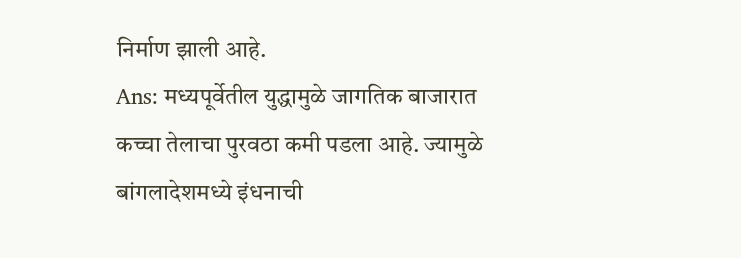निर्माण झाली आहे.
Ans: मध्यपूर्वेतील युद्धामुळे जागतिक बाजारात कच्चा तेलाचा पुरवठा कमी पडला आहे. ज्यामुळे बांगलादेशमध्ये इंधनाची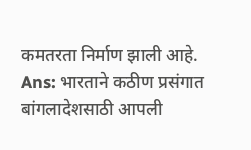कमतरता निर्माण झाली आहे.
Ans: भारताने कठीण प्रसंगात बांगलादेशसाठी आपली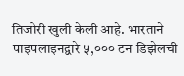तिजोरी खुली केली आहे. भारताने पाइपलाइनद्वारे ५,००० टन डिझेलची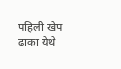पहिली खेप ढाका येथे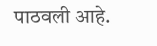पाठवली आहे.